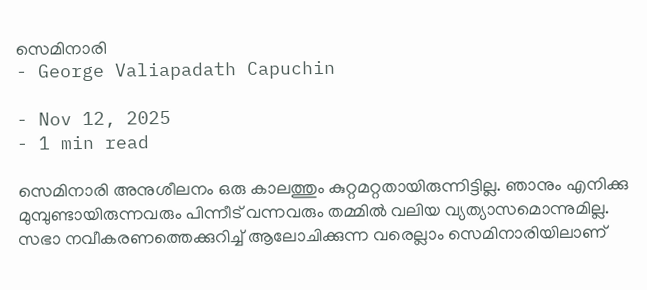സെമിനാരി
- George Valiapadath Capuchin

- Nov 12, 2025
- 1 min read

സെമിനാരി അനുശീലനം ഒരു കാലത്തും കുറ്റമറ്റതായിരുന്നിട്ടില്ല. ഞാനും എനിക്കു മുമ്പുണ്ടായിരുന്നവരും പിന്നീട് വന്നവരും തമ്മിൽ വലിയ വ്യത്യാസമൊന്നുമില്ല. സഭാ നവീകരണത്തെക്കുറിച്ച് ആലോചിക്കുന്ന വരെല്ലാം സെമിനാരിയിലാണ്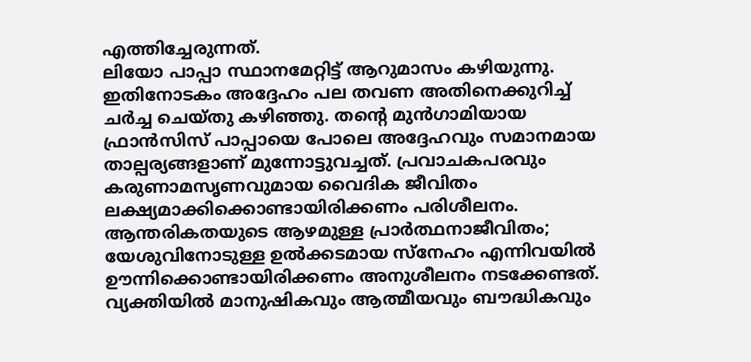എത്തിച്ചേരുന്നത്.
ലിയോ പാപ്പാ സ്ഥാനമേറ്റിട്ട് ആറുമാസം കഴിയുന്നു. ഇതിനോടകം അദ്ദേഹം പല തവണ അതിനെക്കുറിച്ച് ചർച്ച ചെയ്തു കഴിഞ്ഞു. തൻ്റെ മുൻഗാമിയായ ഫ്രാൻസിസ് പാപ്പായെ പോലെ അദ്ദേഹവും സമാനമായ താല്പര്യങ്ങളാണ് മുന്നോട്ടുവച്ചത്. പ്രവാചകപരവും കരുണാമസൃണവുമായ വൈദിക ജീവിതം ലക്ഷ്യമാക്കിക്കൊണ്ടായിരിക്കണം പരിശീലനം. ആന്തരികതയുടെ ആഴമുള്ള പ്രാർത്ഥനാജീവിതം; യേശുവിനോടുള്ള ഉൽക്കടമായ സ്നേഹം എന്നിവയിൽ ഊന്നിക്കൊണ്ടായിരിക്കണം അനുശീലനം നടക്കേണ്ടത്. വ്യക്തിയിൽ മാനുഷികവും ആത്മീയവും ബൗദ്ധികവും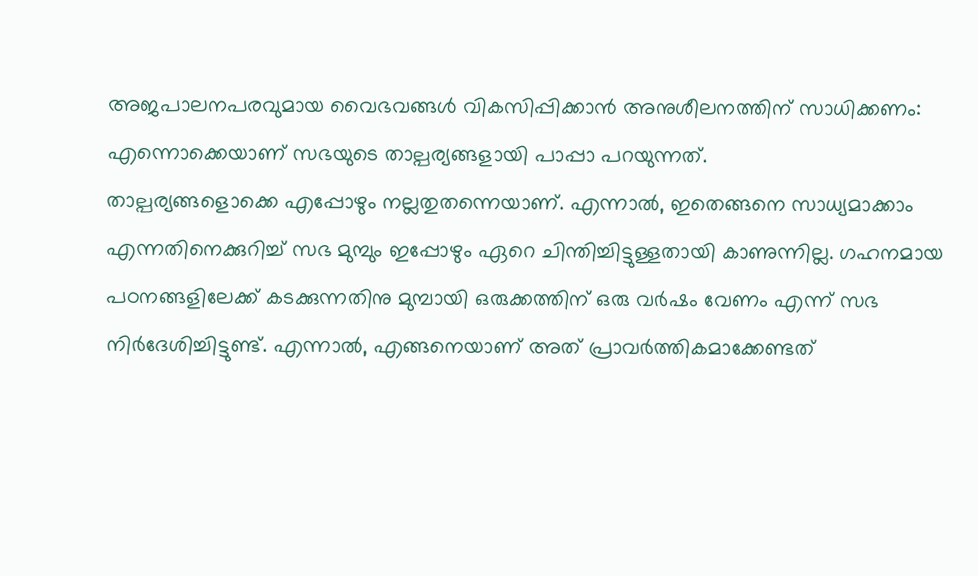അജപാലനപരവുമായ വൈഭവങ്ങൾ വികസിപ്പിക്കാൻ അനുശീലനത്തിന് സാധിക്കണം: എന്നൊക്കെയാണ് സഭയുടെ താല്പര്യങ്ങളായി പാപ്പാ പറയുന്നത്.
താല്പര്യങ്ങളൊക്കെ എപ്പോഴും നല്ലതുതന്നെയാണ്. എന്നാൽ, ഇതെങ്ങനെ സാധ്യമാക്കാം എന്നതിനെക്കുറിച്ച് സഭ മുമ്പും ഇപ്പോഴും ഏറെ ചിന്തിച്ചിട്ടുള്ളതായി കാണുന്നില്ല. ഗഹനമായ പഠനങ്ങളിലേക്ക് കടക്കുന്നതിനു മുമ്പായി ഒരുക്കത്തിന് ഒരു വർഷം വേണം എന്ന് സഭ നിർദേശിച്ചിട്ടുണ്ട്. എന്നാൽ, എങ്ങനെയാണ് അത് പ്രാവർത്തികമാക്കേണ്ടത്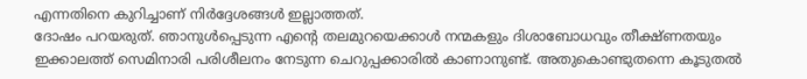എന്നതിനെ കുറിച്ചാണ് നിർദ്ദേശങ്ങൾ ഇല്ലാത്തത്.
ദോഷം പറയരുത്. ഞാനുൾപ്പെടുന്ന എൻ്റെ തലമുറയെക്കാൾ നന്മകളും ദിശാബോധവും തീക്ഷ്ണതയും ഇക്കാലത്ത് സെമിനാരി പരിശീലനം നേടുന്ന ചെറുപ്പക്കാരിൽ കാണാനുണ്ട്. അതുകൊണ്ടുതന്നെ കൂടുതൽ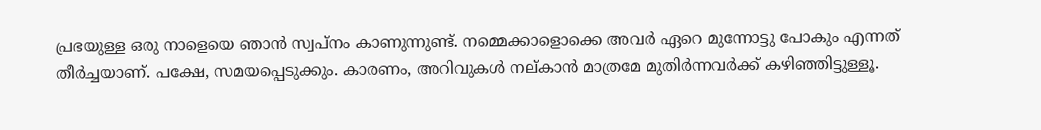പ്രഭയുള്ള ഒരു നാളെയെ ഞാൻ സ്വപ്നം കാണുന്നുണ്ട്. നമ്മെക്കാളൊക്കെ അവർ ഏറെ മുന്നോട്ടു പോകും എന്നത് തീർച്ചയാണ്. പക്ഷേ, സമയപ്പെടുക്കും. കാരണം, അറിവുകൾ നല്കാൻ മാത്രമേ മുതിർന്നവർക്ക് കഴിഞ്ഞിട്ടുള്ളൂ.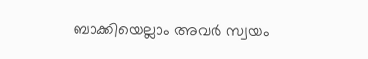ബാക്കിയെല്ലാം അവർ സ്വയം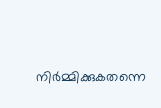നിർമ്മിക്കുകതന്നെ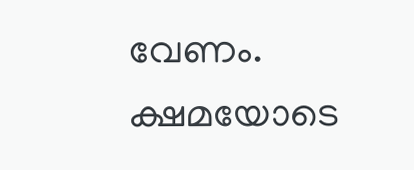വേണം. ക്ഷമയോടെ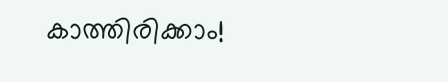കാത്തിരിക്കാം!